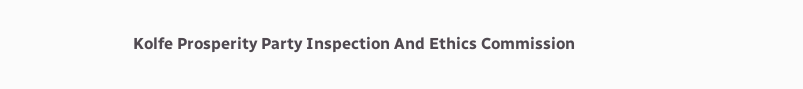Kolfe Prosperity Party Inspection And Ethics Commission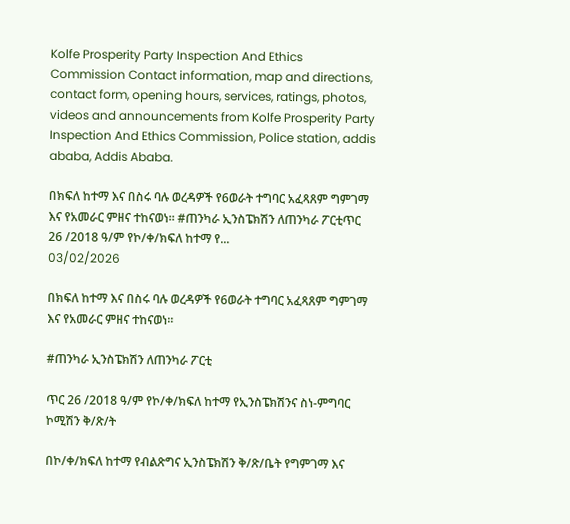Kolfe Prosperity Party Inspection And Ethics Commission Contact information, map and directions, contact form, opening hours, services, ratings, photos, videos and announcements from Kolfe Prosperity Party Inspection And Ethics Commission, Police station, addis ababa, Addis Ababa.

በክፍለ ከተማ እና በስሩ ባሉ ወረዳዎች የ6ወራት ተግባር አፈጻጸም ግምገማ እና የአመራር ምዘና ተከናወነ። #ጠንካራ ኢንስፔክሽን ለጠንካራ ፖርቲጥር 26 /2018 ዓ/ም የኮ/ቀ/ክፍለ ከተማ የ...
03/02/2026

በክፍለ ከተማ እና በስሩ ባሉ ወረዳዎች የ6ወራት ተግባር አፈጻጸም ግምገማ እና የአመራር ምዘና ተከናወነ።

#ጠንካራ ኢንስፔክሽን ለጠንካራ ፖርቲ

ጥር 26 /2018 ዓ/ም የኮ/ቀ/ክፍለ ከተማ የኢንስፔክሽንና ስነ-ምግባር ኮሚሽን ቅ/ጽ/ት

በኮ/ቀ/ክፍለ ከተማ የብልጽግና ኢንስፔክሽን ቅ/ጽ/ቤት የግምገማ እና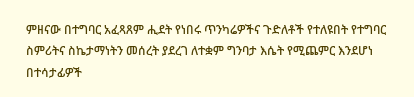ምዘናው በተግባር አፈጻጸም ሒደት የነበሩ ጥንካሬዎችና ጉድለቶች የተለዩበት የተግባር ስምሪትና ስኬታማነትን መሰረት ያደረገ ለተቋም ግንባታ እሴት የሚጨምር እንደሆነ በተሳታፊዎች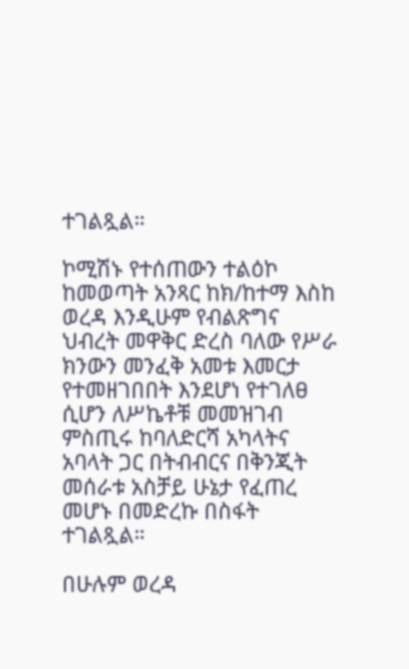ተገልጿል።

ኮሚሽኑ የተሰጠውን ተልዕኮ ከመወጣት አንጻር ከክ/ከተማ እስከ ወረዳ እንዲሁም የብልጽግና ህብረት መዋቅር ድረስ ባለው የሥራ ክንውን መንፈቅ አመቱ እመርታ የተመዘገበበት እንደሆነ የተገለፀ ሲሆን ለሥኬቶቹ መመዝገብ ምስጢሩ ከባለድርሻ አካላትና አባላት ጋር በትብብርና በቅንጂት መሰራቱ አስቻይ ሁኔታ የፈጠረ መሆኑ በመድረኩ በስፋት ተገልጿል።

በሁሉም ወረዳ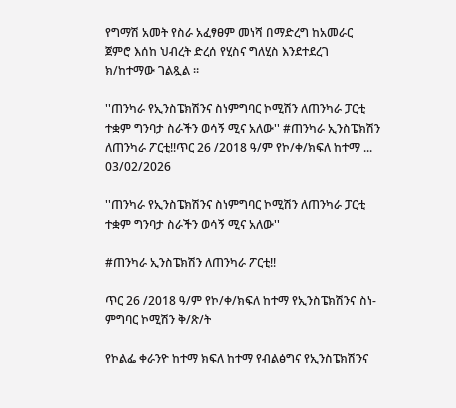የግማሽ አመት የስራ አፈፃፀም መነሻ በማድረግ ከአመራር ጀምሮ እሰከ ህብረት ድረሰ የሂስና ግለሂስ እንደተደረገ ክ/ከተማው ገልጿል ።

''ጠንካራ የኢንስፔክሽንና ስነምግባር ኮሚሽን ለጠንካራ ፓርቲ ተቋም ግንባታ ስራችን ወሳኝ ሚና አለው'' #ጠንካራ ኢንስፔክሽን ለጠንካራ ፖርቲ!!ጥር 26 /2018 ዓ/ም የኮ/ቀ/ክፍለ ከተማ ...
03/02/2026

''ጠንካራ የኢንስፔክሽንና ስነምግባር ኮሚሽን ለጠንካራ ፓርቲ ተቋም ግንባታ ስራችን ወሳኝ ሚና አለው''

#ጠንካራ ኢንስፔክሽን ለጠንካራ ፖርቲ!!

ጥር 26 /2018 ዓ/ም የኮ/ቀ/ክፍለ ከተማ የኢንስፔክሽንና ስነ-ምግባር ኮሚሽን ቅ/ጽ/ት

የኮልፌ ቀራንዮ ከተማ ክፍለ ከተማ የብልፅግና የኢንስፔክሽንና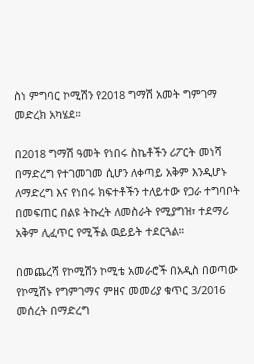ስነ ምግባር ኮሚሽን የ2018 ግማሽ አመት ግምገማ መድረክ አካሄደ።

በ2018 ግማሽ ዓመት የነበሩ ስኬቶችን ሪፖርት መነሻ በማድረግ የተገመገመ ሲሆን ለቀጣይ አቅም እንዲሆኑ ለማድረግ እና የነበሩ ክፍተቶችን ተለይተው የጋራ ተግባቦት በመፍጠር በልዩ ትኩረት ለመስራት የሚያግዝ፣ ተደማሪ አቅም ሊፈጥር የሚችል ዉይይት ተደርጓል።

በመጨረሻ የኮሚሽን ኮሚቴ አመራሮች በአዲስ በወጣው የኮሚሽኑ የግምገማና ምዘና መመሪያ ቁጥር 3/2016 መሰረት በማድረግ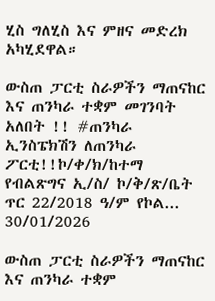ሂስ ግለሂስ እና ምዘና መድረክ አካሂደዋል።

ውስጠ ፓርቲ ስራዎችን ማጠናከር እና ጠንካራ ተቋም መገንባት አለበት !! #ጠንካራ ኢንስፔክሽን ለጠንካራ ፖርቲ!!ኮ/ቀ/ክ/ከተማ የብልጽግና ኢ/ስ/ ኮ/ቅ/ጽ/ቤት ጥር 22/2018 ዓ/ም የኮል...
30/01/2026

ውስጠ ፓርቲ ስራዎችን ማጠናከር እና ጠንካራ ተቋም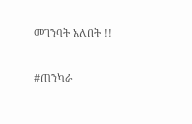መገንባት አለበት !!

#ጠንካራ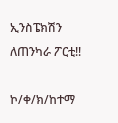ኢንስፔክሽን ለጠንካራ ፖርቲ!!

ኮ/ቀ/ክ/ከተማ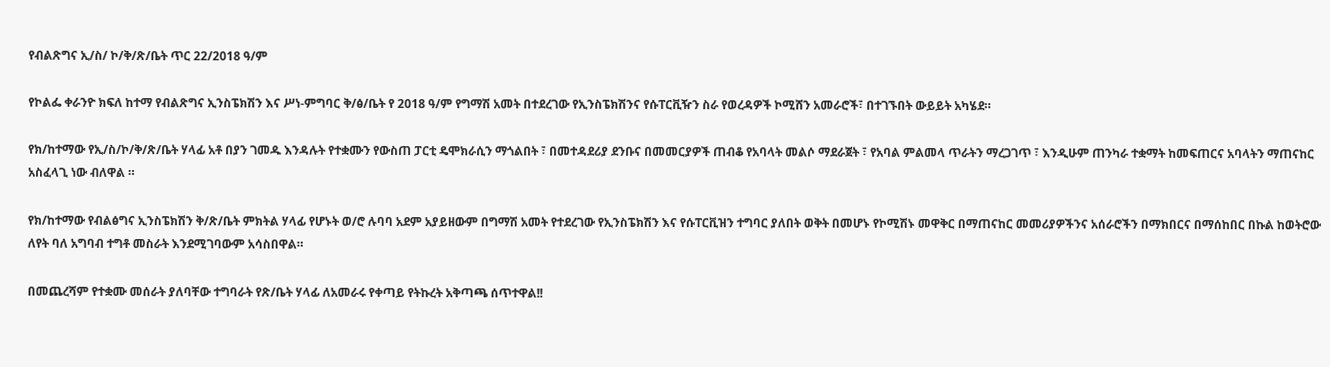የብልጽግና ኢ/ስ/ ኮ/ቅ/ጽ/ቤት ጥር 22/2018 ዓ/ም

የኮልፌ ቀራንዮ ክፍለ ከተማ የብልጽግና ኢንስፔክሽን እና ሥነ-ምግባር ቅ/ፅ/ቤት የ 2018 ዓ/ም የግማሽ አመት በተደረገው የኢንስፔክሽንና የሱፐርቪዥን ስራ የወረዳዎች ኮሚሸን አመራሮች፣ በተገኙበት ውይይት አካሄደ።

የክ/ከተማው የኢ/ስ/ኮ/ቅ/ጽ/ቤት ሃላፊ አቶ በያን ገመዱ እንዳሉት የተቋሙን የውስጠ ፓርቲ ዴሞክራሲን ማጎልበት ፣ በመተዳደሪያ ደንቡና በመመርያዎች ጠብቆ የአባላት መልሶ ማደራጀት ፣ የአባል ምልመላ ጥራትን ማረጋገጥ ፣ እንዲሁም ጠንካራ ተቋማት ከመፍጠርና አባላትን ማጠናከር አስፈላጊ ነው ብለዋል ።

የክ/ከተማው የብልፅግና ኢንስፔክሽን ቅ/ጽ/ቤት ምክትል ሃላፊ የሆኑት ወ/ሮ ሉባባ አደም አያይዘውም በግማሽ አመት የተደረገው የኢንስፔክሽን እና የሱፐርቪዝን ተግባር ያለበት ወቅት በመሆኑ የኮሚሽኑ መዋቅር በማጠናከር መመሪያዎችንና አሰራሮችን በማክበርና በማሰከበር በኩል ከወትሮው ለየት ባለ አግባብ ተግቶ መስራት እንደሚገባውም አሳስበዋል።

በመጨረሻም የተቋሙ መሰራት ያለባቸው ተግባራት የጽ/ቤት ሃላፊ ለአመራሩ የቀጣይ የትኩረት አቅጣጫ ሰጥተዋል!!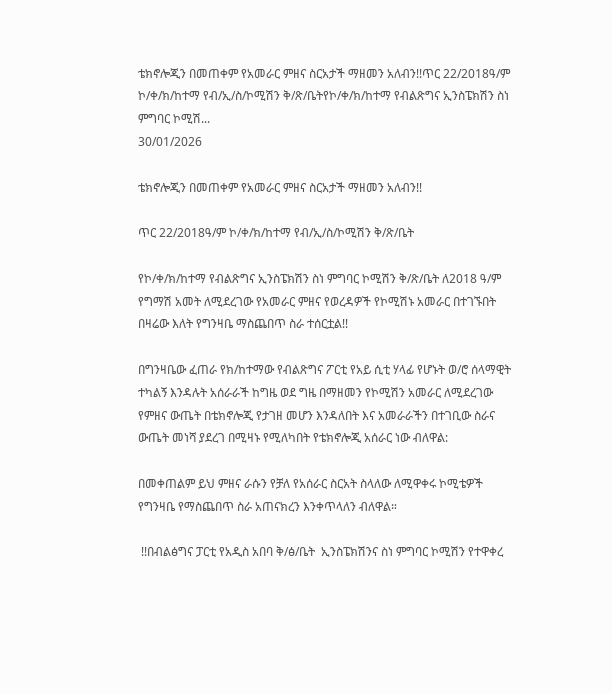ቴክኖሎጂን በመጠቀም የአመራር ምዘና ስርአታች ማዘመን አለብን!!ጥር 22/2018ዓ/ም  ኮ/ቀ/ክ/ከተማ የብ/ኢ/ስ/ኮሚሽን ቅ/ጽ/ቤትየኮ/ቀ/ክ/ከተማ የብልጽግና ኢንስፔክሽን ስነ ምግባር ኮሚሽ...
30/01/2026

ቴክኖሎጂን በመጠቀም የአመራር ምዘና ስርአታች ማዘመን አለብን!!

ጥር 22/2018ዓ/ም ኮ/ቀ/ክ/ከተማ የብ/ኢ/ስ/ኮሚሽን ቅ/ጽ/ቤት

የኮ/ቀ/ክ/ከተማ የብልጽግና ኢንስፔክሽን ስነ ምግባር ኮሚሽን ቅ/ጽ/ቤት ለ2018 ዓ/ም የግማሽ አመት ለሚደረገው የአመራር ምዘና የወረዳዎች የኮሚሽኑ አመራር በተገኙበት በዛሬው እለት የግንዛቤ ማስጨበጥ ስራ ተሰርቷል!!

በግንዛቤው ፈጠራ የክ/ከተማው የብልጽግና ፖርቲ የአይ ሲቲ ሃላፊ የሆኑት ወ/ሮ ሰላማዊት ተካልኝ እንዳሉት አሰራራች ከግዜ ወደ ግዜ በማዘመን የኮሚሽን አመራር ለሚደረገው የምዘና ውጤት በቴክኖሎጂ የታገዘ መሆን እንዳለበት እና አመራራችን በተገቢው ስራና ውጤት መነሻ ያደረገ በሚዛኑ የሚለካበት የቴክኖሎጂ አሰራር ነው ብለዋል:

በመቀጠልም ይህ ምዘና ራሱን የቻለ የአሰራር ስርአት ስላለው ለሚዋቀሩ ኮሚቴዎች የግንዛቤ የማስጨበጥ ስራ አጠናክረን እንቀጥላለን ብለዋል።

 !!በብልፅግና ፓርቲ የአዲስ አበባ ቅ/ፅ/ቤት  ኢንስፔክሽንና ስነ ምግባር ኮሚሽን የተዋቀረ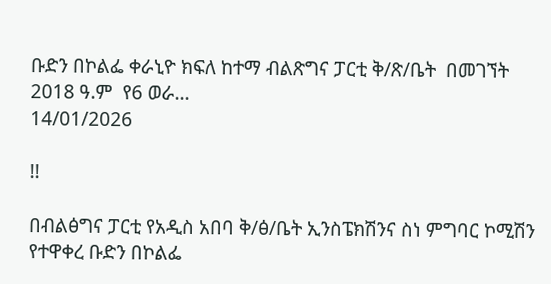ቡድን በኮልፌ ቀራኒዮ ክፍለ ከተማ ብልጽግና ፓርቲ ቅ/ጽ/ቤት  በመገኘት 2018 ዓ.ም  የ6 ወራ...
14/01/2026

!!

በብልፅግና ፓርቲ የአዲስ አበባ ቅ/ፅ/ቤት ኢንስፔክሽንና ስነ ምግባር ኮሚሽን የተዋቀረ ቡድን በኮልፌ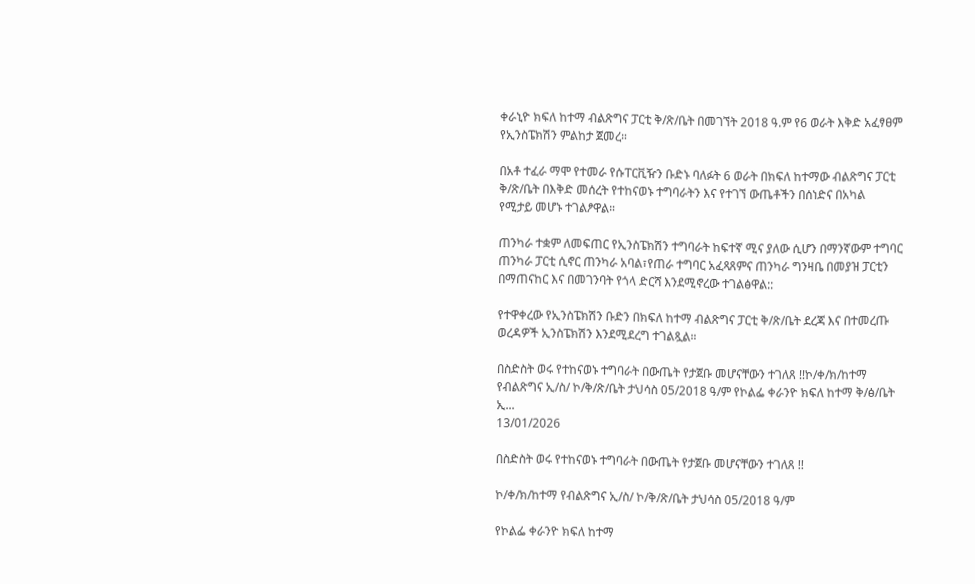ቀራኒዮ ክፍለ ከተማ ብልጽግና ፓርቲ ቅ/ጽ/ቤት በመገኘት 2018 ዓ.ም የ6 ወራት እቅድ አፈፃፀም የኢንስፔክሽን ምልከታ ጀመረ።

በአቶ ተፈራ ማሞ የተመራ የሱፐርቪዥን ቡድኑ ባለፉት 6 ወራት በክፍለ ከተማው ብልጽግና ፓርቲ ቅ/ጽ/ቤት በእቅድ መሰረት የተከናወኑ ተግባራትን እና የተገኘ ውጤቶችን በሰነድና በአካል
የሚታይ መሆኑ ተገልፆዋል።

ጠንካራ ተቋም ለመፍጠር የኢንስፔክሽን ተግባራት ከፍተኛ ሚና ያለው ሲሆን በማንኛውም ተግባር ጠንካራ ፓርቲ ሲኖር ጠንካራ አባል፣የጠራ ተግባር አፈጻጸምና ጠንካራ ግንዛቤ በመያዝ ፓርቲን በማጠናከር እና በመገንባት የጎላ ድርሻ እንደሚኖረው ተገልፅዋል::

የተዋቀረው የኢንስፔክሽን ቡድን በክፍለ ከተማ ብልጽግና ፓርቲ ቅ/ጽ/ቤት ደረጃ እና በተመረጡ ወረዳዎች ኢንስፔክሽን እንደሚደረግ ተገልጿል።

በስድስት ወሩ የተከናወኑ ተግባራት በውጤት የታጀቡ መሆናቸውን ተገለጸ !!ኮ/ቀ/ክ/ከተማ የብልጽግና ኢ/ስ/ ኮ/ቅ/ጽ/ቤት ታህሳስ 05/2018 ዓ/ም የኮልፌ ቀራንዮ ክፍለ ከተማ ቅ/ፅ/ቤት ኢ...
13/01/2026

በስድስት ወሩ የተከናወኑ ተግባራት በውጤት የታጀቡ መሆናቸውን ተገለጸ !!

ኮ/ቀ/ክ/ከተማ የብልጽግና ኢ/ስ/ ኮ/ቅ/ጽ/ቤት ታህሳስ 05/2018 ዓ/ም

የኮልፌ ቀራንዮ ክፍለ ከተማ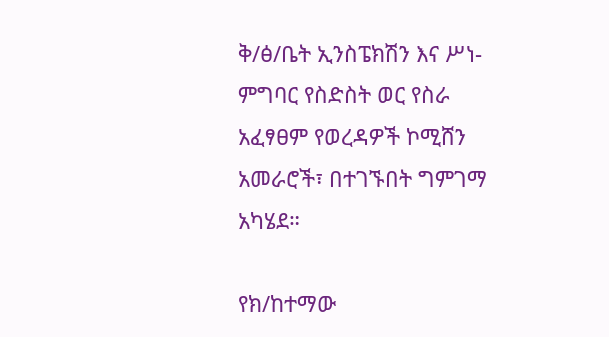ቅ/ፅ/ቤት ኢንስፔክሽን እና ሥነ-ምግባር የስድስት ወር የስራ አፈፃፀም የወረዳዎች ኮሚሸን አመራሮች፣ በተገኙበት ግምገማ አካሄደ።

የክ/ከተማው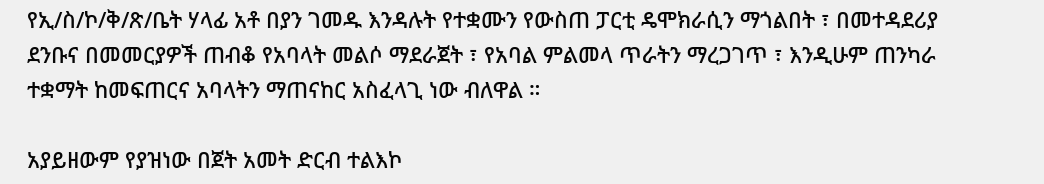የኢ/ስ/ኮ/ቅ/ጽ/ቤት ሃላፊ አቶ በያን ገመዱ እንዳሉት የተቋሙን የውስጠ ፓርቲ ዴሞክራሲን ማጎልበት ፣ በመተዳደሪያ ደንቡና በመመርያዎች ጠብቆ የአባላት መልሶ ማደራጀት ፣ የአባል ምልመላ ጥራትን ማረጋገጥ ፣ እንዲሁም ጠንካራ ተቋማት ከመፍጠርና አባላትን ማጠናከር አስፈላጊ ነው ብለዋል ።

አያይዘውም የያዝነው በጀት አመት ድርብ ተልእኮ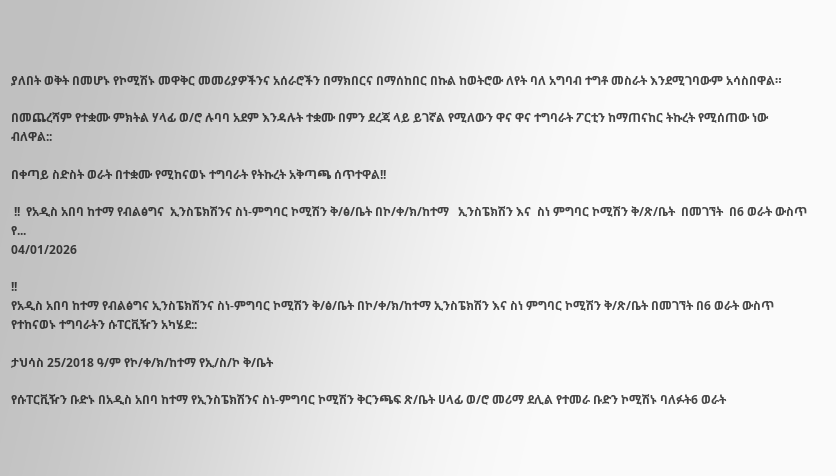ያለበት ወቅት በመሆኑ የኮሚሽኑ መዋቅር መመሪያዎችንና አሰራሮችን በማክበርና በማሰከበር በኩል ከወትሮው ለየት ባለ አግባብ ተግቶ መስራት እንደሚገባውም አሳስበዋል።

በመጨረሻም የተቋሙ ምክትል ሃላፊ ወ/ሮ ሉባባ አደም እንዳሉት ተቋሙ በምን ደረጃ ላይ ይገኛል የሚለውን ዋና ዋና ተግባራት ፖርቲን ከማጠናከር ትኩረት የሚሰጠው ነው ብለዋል::

በቀጣይ ስድስት ወራት በተቋሙ የሚከናወኑ ተግባራት የትኩረት አቅጣጫ ሰጥተዋል!!

 !!  የአዲስ አበባ ከተማ የብልፅግና  ኢንስፔክሽንና ስነ-ምግባር ኮሚሽን ቅ/ፅ/ቤት በኮ/ቀ/ክ/ከተማ   ኢንስፔክሽን እና  ስነ ምግባር ኮሚሽን ቅ/ጽ/ቤት  በመገኘት  በ6 ወራት ውስጥ የ...
04/01/2026

!!
የአዲስ አበባ ከተማ የብልፅግና ኢንስፔክሽንና ስነ-ምግባር ኮሚሽን ቅ/ፅ/ቤት በኮ/ቀ/ክ/ከተማ ኢንስፔክሽን እና ስነ ምግባር ኮሚሽን ቅ/ጽ/ቤት በመገኘት በ6 ወራት ውስጥ የተከናወኑ ተግባራትን ሱፐርቪዥን አካሄደ::

ታህሳስ 25/2018 ዓ/ም የኮ/ቀ/ክ/ከተማ የኢ/ስ/ኮ ቅ/ቤት

የሱፐርቪዥን ቡድኑ በአዲስ አበባ ከተማ የኢንስፔክሽንና ስነ-ምግባር ኮሚሽን ቅርንጫፍ ጽ/ቤት ሀላፊ ወ/ሮ መሪማ ደሊል የተመራ ቡድን ኮሚሽኑ ባለፉት6 ወራት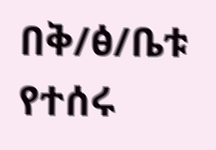በቅ/ፅ/ቤቱ የተሰሩ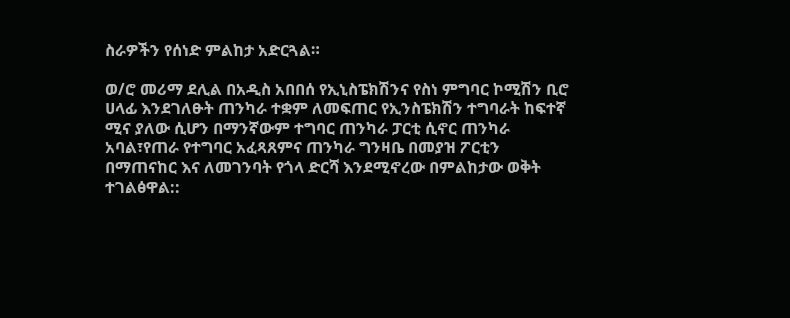ስራዎችን የሰነድ ምልከታ አድርጓል።

ወ/ሮ መሪማ ደሊል በአዲስ አበበሰ የኢኒስፔክሽንና የስነ ምግባር ኮሚሽን ቢሮ ሀላፊ እንደገለፁት ጠንካራ ተቋም ለመፍጠር የኢንስፔክሽን ተግባራት ከፍተኛ ሚና ያለው ሲሆን በማንኛውም ተግባር ጠንካራ ፓርቲ ሲኖር ጠንካራ አባል፣የጠራ የተግባር አፈጻጸምና ጠንካራ ግንዛቤ በመያዝ ፖርቲን በማጠናከር እና ለመገንባት የጎላ ድርሻ እንደሚኖረው በምልከታው ወቅት ተገልፅዋል::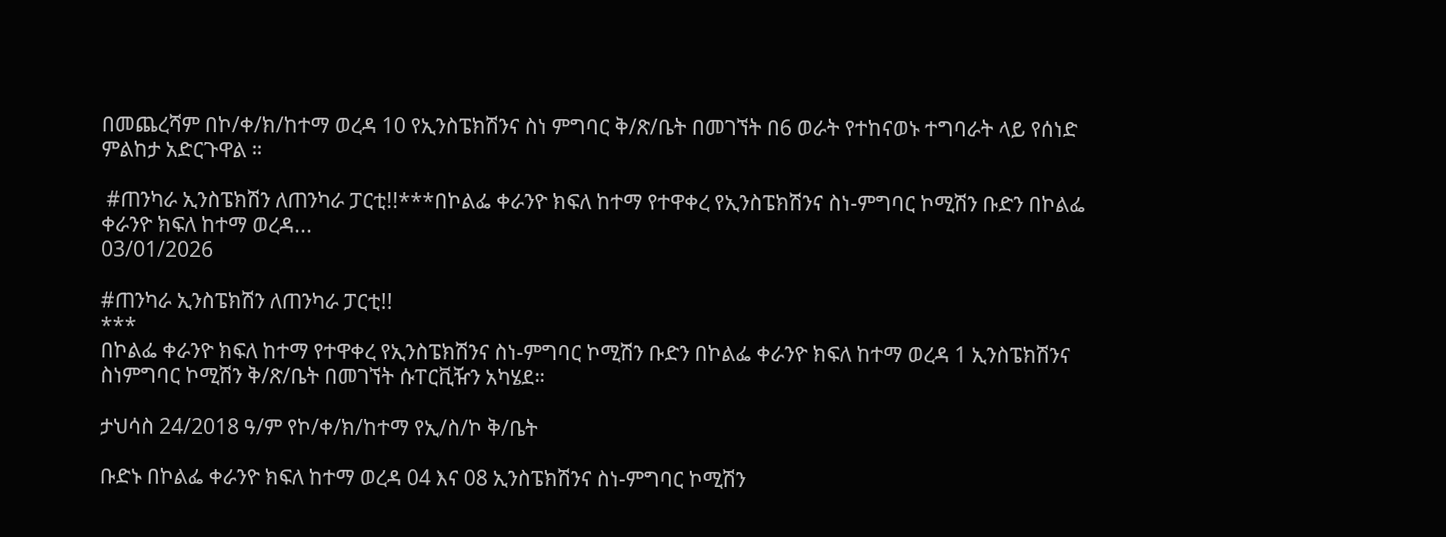በመጨረሻም በኮ/ቀ/ክ/ከተማ ወረዳ 10 የኢንስፔክሽንና ስነ ምግባር ቅ/ጽ/ቤት በመገኘት በ6 ወራት የተከናወኑ ተግባራት ላይ የሰነድ ምልከታ አድርጉዋል ።

 #ጠንካራ ኢንስፔክሽን ለጠንካራ ፓርቲ!!***በኮልፌ ቀራንዮ ክፍለ ከተማ የተዋቀረ የኢንስፔክሽንና ስነ-ምግባር ኮሚሽን ቡድን በኮልፌ ቀራንዮ ክፍለ ከተማ ወረዳ...
03/01/2026

#ጠንካራ ኢንስፔክሽን ለጠንካራ ፓርቲ!!
***
በኮልፌ ቀራንዮ ክፍለ ከተማ የተዋቀረ የኢንስፔክሽንና ስነ-ምግባር ኮሚሽን ቡድን በኮልፌ ቀራንዮ ክፍለ ከተማ ወረዳ 1 ኢንስፔክሽንና ስነምግባር ኮሚሽን ቅ/ጽ/ቤት በመገኘት ሱፐርቪዥን አካሄደ።

ታህሳስ 24/2018 ዓ/ም የኮ/ቀ/ክ/ከተማ የኢ/ስ/ኮ ቅ/ቤት

ቡድኑ በኮልፌ ቀራንዮ ክፍለ ከተማ ወረዳ 04 እና 08 ኢንስፔክሽንና ስነ-ምግባር ኮሚሽን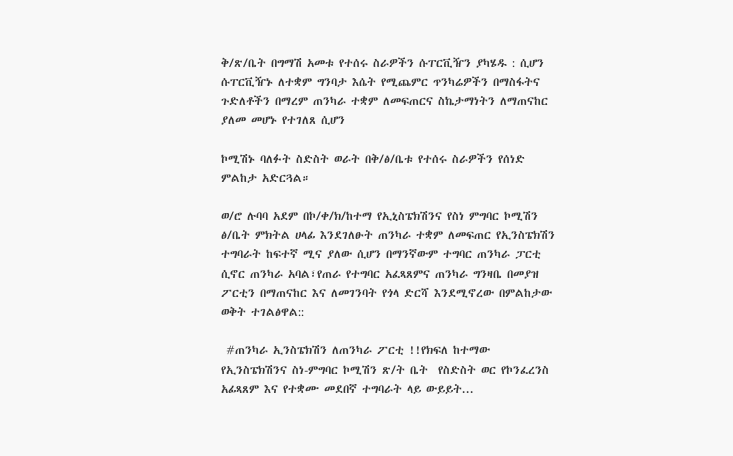ቅ/ጽ/ቤት በግማሽ አመቱ የተሰሩ ስራዎችን ሱፐርቪዥን ያካሄዱ : ሲሆን ሱፐርቪዥኑ ለተቋም ግንባታ እሴት የሚጨምር ጥንካሬዎችን በማስፋትና ጉድለቶችን በማረም ጠንካራ ተቋም ለመፍጠርና ስኬታማነትን ለማጠናከር ያለመ መሆኑ የተገለጸ ሲሆን

ኮሚሽኑ ባለፉት ስድስት ወራት በቅ/ፅ/ቤቱ የተሰሩ ስራዎችን የሰነድ ምልከታ አድርጓል።

ወ/ሮ ሉባባ አደም በኮ/ቀ/ክ/ከተማ የኢኒስፔክሽንና የስነ ምግባር ኮሚሽን ፅ/ቤት ምክትል ሀላፊ እንደገለፁት ጠንካራ ተቋም ለመፍጠር የኢንስፔክሽን ተግባራት ከፍተኛ ሚና ያለው ሲሆን በማንኛውም ተግባር ጠንካራ ፓርቲ ሲኖር ጠንካራ አባል፣የጠራ የተግባር አፈጻጸምና ጠንካራ ግንዛቤ በመያዝ ፖርቲን በማጠናከር እና ለመገንባት የጎላ ድርሻ እንደሚኖረው በምልከታው ወቅት ተገልፅዋል::

 #ጠንካራ ኢንስፔክሽን ለጠንካራ ፖርቲ !!የክፍለ ከተማው  የኢንስፔክሽንና ስነ-ምግባር ኮሚሽን ጽ/ት ቤት  የስድስት ወር የኮንፈረንስ   አፊጻጸም እና የተቋሙ መደበኛ ተግባራት ላይ ውይይት...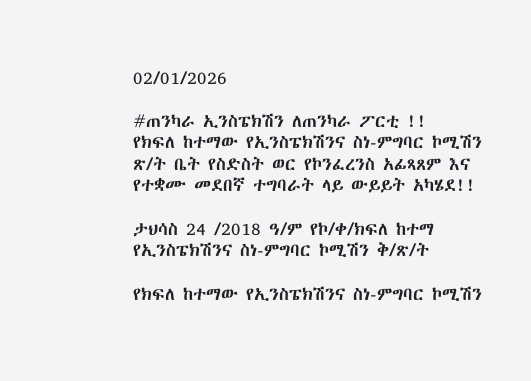02/01/2026

#ጠንካራ ኢንስፔክሽን ለጠንካራ ፖርቲ !!
የክፍለ ከተማው የኢንስፔክሽንና ስነ-ምግባር ኮሚሽን ጽ/ት ቤት የስድስት ወር የኮንፈረንስ አፊጻጸም እና የተቋሙ መደበኛ ተግባራት ላይ ውይይት አካሄደ!!

ታህሳስ 24 /2018 ዓ/ም የኮ/ቀ/ክፍለ ከተማ የኢንስፔክሽንና ስነ-ምግባር ኮሚሽን ቅ/ጽ/ት

የክፍለ ከተማው የኢንስፔክሽንና ስነ-ምግባር ኮሚሽን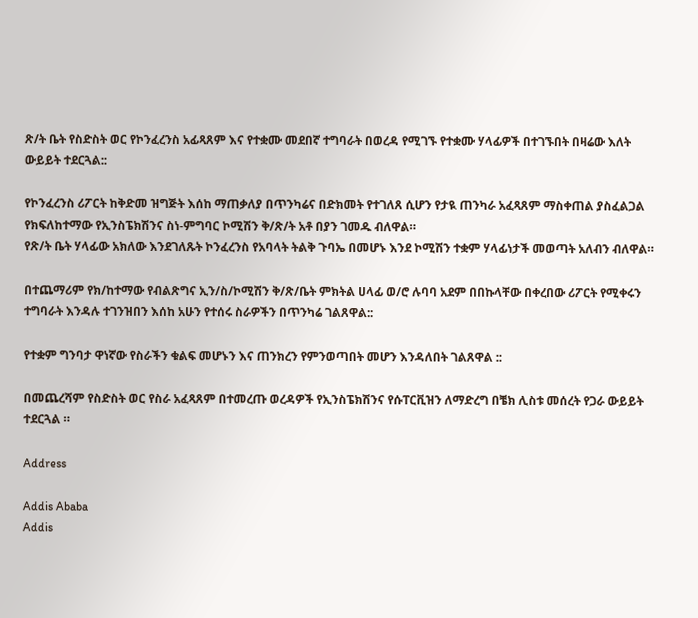ጽ/ት ቤት የስድስት ወር የኮንፈረንስ አፊጻጸም እና የተቋሙ መደበኛ ተግባራት በወረዳ የሚገኙ የተቋሙ ሃላፊዎች በተገኙበት በዛሬው እለት ውይይት ተደርጓል::

የኮንፈረንስ ሪፖርት ከቅድመ ዝግጅት እሰከ ማጠቃለያ በጥንካሬና በድክመት የተገለጸ ሲሆን የታዪ ጠንካራ አፈጻጸም ማስቀጠል ያስፈልጋል የክፍለከተማው የኢንስፔክሽንና ስነ-ምግባር ኮሚሽን ቅ/ጽ/ት አቶ በያን ገመዱ ብለዋል።
የጽ/ት ቤት ሃላፊው አክለው እንደገለጹት ኮንፈረንስ የአባላት ትልቅ ጉባኤ በመሆኑ እንደ ኮሚሽን ተቋም ሃላፊነታች መወጣት አለብን ብለዋል።

በተጨማሪም የክ/ከተማው የብልጽግና ኢን/ስ/ኮሚሽን ቅ/ጽ/ቤት ምክትል ሀላፊ ወ/ሮ ሉባባ አደም በበኩላቸው በቀረበው ሪፖርት የሚቀሩን ተግባራት እንዳሉ ተገንዝበን እሰከ አሁን የተሰሩ ስራዎችን በጥንካሬ ገልጸዋል::

የተቋም ግንባታ ዋነኛው የስራችን ቁልፍ መሆኑን እና ጠንክረን የምንወጣበት መሆን እንዳለበት ገልጸዋል ::

በመጨረሻም የስድስት ወር የስራ አፈጻጸም በተመረጡ ወረዳዎች የኢንስፔክሽንና የሱፐርቪዝን ለማድረግ በቼክ ሊስቱ መሰረት የጋራ ውይይት ተደርጓል ።

Address

Addis Ababa
Addis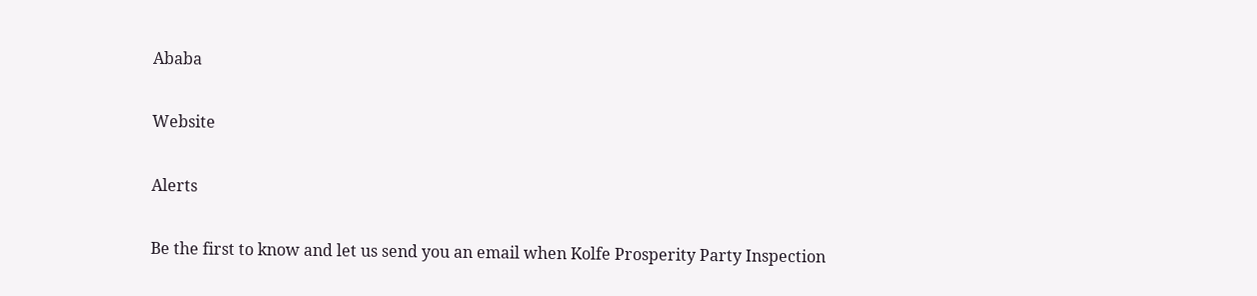Ababa

Website

Alerts

Be the first to know and let us send you an email when Kolfe Prosperity Party Inspection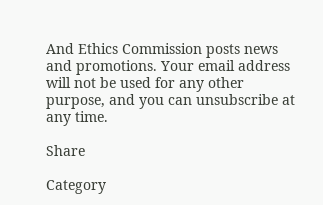And Ethics Commission posts news and promotions. Your email address will not be used for any other purpose, and you can unsubscribe at any time.

Share

Category